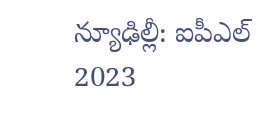న్యూఢిల్లీ: ఐపీఎల్ 2023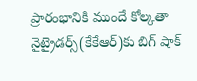ప్రారంభానికి ముందే కోల్కతా నైట్రైడర్స్(కేకేఆర్)కు బిగ్ షాక్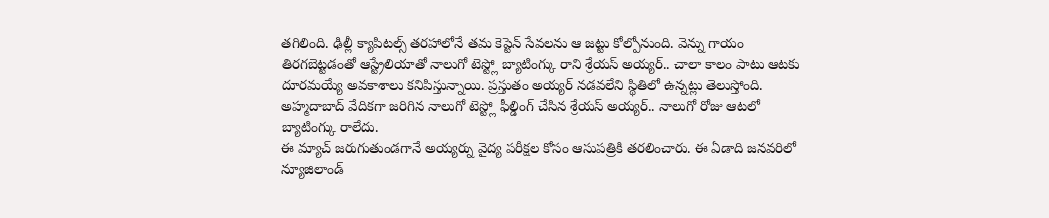తగిలింది. ఢిల్లీ క్యాపిటల్స్ తరహాలోనే తమ కెప్టెన్ సేవలను ఆ జట్టు కోల్పోనుంది. వెన్ను గాయం తిరగబెట్టడంతో ఆస్ట్రేలియాతో నాలుగో టెస్ట్లో బ్యాటింగ్కు రాని శ్రేయస్ అయ్యర్.. చాలా కాలం పాటు ఆటకు దూరమయ్యే అవకాశాలు కనిపిస్తున్నాయి. ప్రస్తుతం అయ్యర్ నడవలేని స్థితిలో ఉన్నట్లు తెలుస్తోంది. అహ్మదాబాద్ వేదికగా జరిగిన నాలుగో టెస్ట్లో ఫీల్డింగ్ చేసిన శ్రేయస్ అయ్యర్.. నాలుగో రోజు ఆటలో బ్యాటింగ్కు రాలేదు.
ఈ మ్యాచ్ జరుగుతుండగానే అయ్యర్ను వైద్య పరీక్షల కోసం ఆసుపత్రికి తరలించారు. ఈ ఏడాది జనవరిలో న్యూజిలాండ్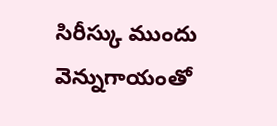సిరీస్కు ముందు వెన్నుగాయంతో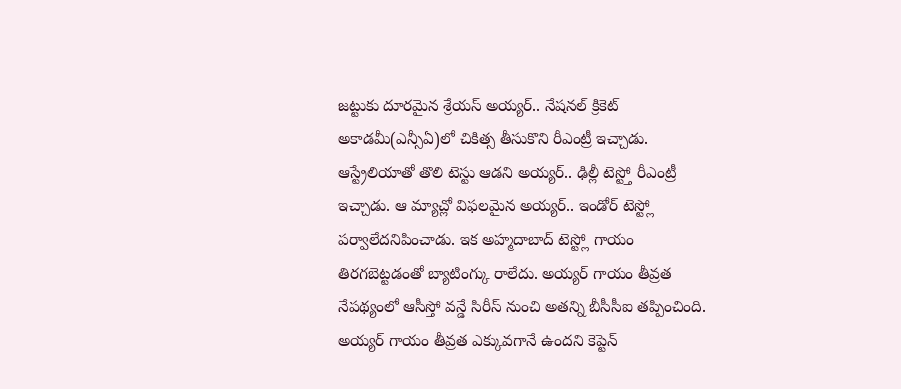జట్టుకు దూరమైన శ్రేయస్ అయ్యర్.. నేషనల్ క్రికెట్ అకాడమీ(ఎన్సీఏ)లో చికిత్స తీసుకొని రీఎంట్రీ ఇచ్చాడు. ఆస్ట్రేలియాతో తొలి టెస్టు ఆడని అయ్యర్.. ఢిల్లీ టెస్ట్తో రీఎంట్రీ ఇచ్చాడు. ఆ మ్యాచ్లో విఫలమైన అయ్యర్.. ఇండోర్ టెస్ట్లో పర్వాలేదనిపించాడు. ఇక అహ్మదాబాద్ టెస్ట్లో గాయం తిరగబెట్టడంతో బ్యాటింగ్కు రాలేదు. అయ్యర్ గాయం తీవ్రత నేపథ్యంలో ఆసీస్తో వన్డే సిరీస్ నుంచి అతన్ని బీసీసీఐ తప్పించింది.
అయ్యర్ గాయం తీవ్రత ఎక్కువగానే ఉందని కెప్టెన్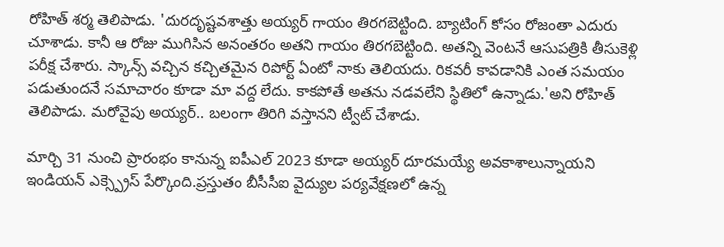రోహిత్ శర్మ తెలిపాడు. 'దురదృష్టవశాత్తు అయ్యర్ గాయం తిరగబెట్టింది. బ్యాటింగ్ కోసం రోజంతా ఎదురు చూశాడు. కానీ ఆ రోజు ముగిసిన అనంతరం అతని గాయం తిరగబెట్టింది. అతన్ని వెంటనే ఆసుపత్రికి తీసుకెళ్లి పరీక్ష చేశారు. స్కాన్స్ వచ్చిన కచ్చితమైన రిపోర్ట్ ఏంటో నాకు తెలియదు. రికవరీ కావడానికి ఎంత సమయం పడుతుందనే సమాచారం కూడా మా వద్ద లేదు. కాకపోతే అతను నడవలేని స్థితిలో ఉన్నాడు.'అని రోహిత్ తెలిపాడు. మరోవైపు అయ్యర్.. బలంగా తిరిగి వస్తానని ట్వీట్ చేశాడు.

మార్చి 31 నుంచి ప్రారంభం కానున్న ఐపీఎల్ 2023 కూడా అయ్యర్ దూరమయ్యే అవకాశాలున్నాయని ఇండియన్ ఎక్స్ప్రెస్ పేర్కొంది.ప్రస్తుతం బీసీసీఐ వైద్యుల పర్యవేక్షణలో ఉన్న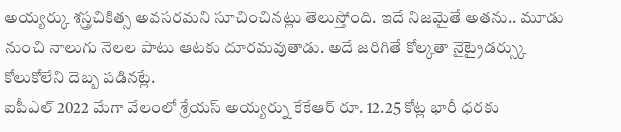అయ్యర్కు శస్త్రచికిత్స అవసరమని సూచించినట్లు తెలుస్తోంది. ఇదే నిజమైతే అతను.. మూడు నుంచి నాలుగు నెలల పాటు ఆటకు దూరమవుతాడు. అదే జరిగితే కోల్కతా నైట్రైడర్స్కు కోలుకోలేని దెబ్బ పడినట్లే.
ఐపీఎల్ 2022 మేగా వేలంలో శ్రేయస్ అయ్యర్ను కేకేఆర్ రూ. 12.25 కోట్ల భారీ ధరకు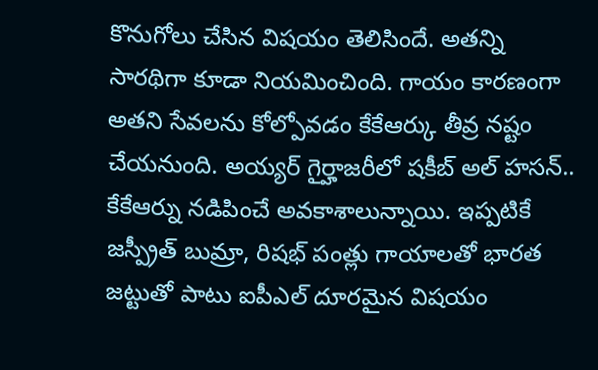కొనుగోలు చేసిన విషయం తెలిసిందే. అతన్ని సారథిగా కూడా నియమించింది. గాయం కారణంగా అతని సేవలను కోల్పోవడం కేకేఆర్కు తీవ్ర నష్టం చేయనుంది. అయ్యర్ గైర్హాజరీలో షకీబ్ అల్ హసన్.. కేకేఆర్ను నడిపించే అవకాశాలున్నాయి. ఇప్పటికే జస్ప్రీత్ బుమ్రా, రిషభ్ పంత్లు గాయాలతో భారత జట్టుతో పాటు ఐపీఎల్ దూరమైన విషయం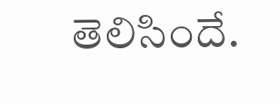తెలిసిందే.